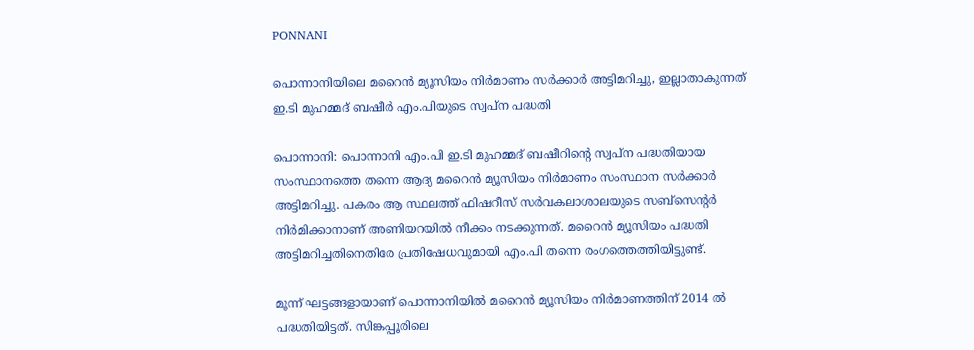PONNANI

പൊന്നാനിയിലെ മറൈൻ മ്യൂസിയം നിർമാണം സർക്കാർ അട്ടിമറിച്ചു, ഇല്ലാതാകുന്നത് ഇ.ടി മുഹമ്മദ് ബഷീർ എം.പിയുടെ സ്വപ്ന പദ്ധതി

പൊന്നാനി: പൊന്നാനി എം.പി ഇ.ടി മുഹമ്മദ് ബഷീറിൻ്റെ സ്വപ്ന പദ്ധതിയായ സംസ്ഥാനത്തെ തന്നെ ആദ്യ മറൈൻ മ്യൂസിയം നിർമാണം സംസ്ഥാന സർക്കാർ അട്ടിമറിച്ചു. പകരം ആ സ്ഥലത്ത് ഫിഷറീസ് സർവകലാശാലയുടെ സബ്സെന്റർ നിർമിക്കാനാണ് അണിയറയിൽ നീക്കം നടക്കുന്നത്. മറൈൻ മ്യൂസിയം പദ്ധതി അട്ടിമറിച്ചതിനെതിരേ പ്രതിഷേധവുമായി എം.പി തന്നെ രംഗത്തെത്തിയിട്ടുണ്ട്.

മൂന്ന് ഘട്ടങ്ങളായാണ് പൊന്നാനിയിൽ മറൈന്‍ മ്യൂസിയം നിർമാണത്തിന് 2014 ൽ പദ്ധതിയിട്ടത്. സിങ്കപ്പൂരിലെ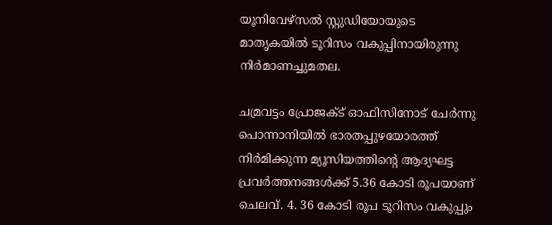യൂനിവേഴ്സല്‍ സ്റ്റുഡിയോയുടെ മാതൃകയില്‍ ടൂറിസം വകുപ്പിനായിരുന്നു നിര്‍മാണച്ചുമതല.

ചമ്രവട്ടം പ്രോജക്ട് ഓഫിസിനോട് ചേര്‍ന്നു പൊന്നാനിയില്‍ ഭാരതപ്പുഴയോരത്ത് നിര്‍മിക്കുന്ന മ്യൂസിയത്തിന്റെ ആദ്യഘട്ട പ്രവര്‍ത്തനങ്ങള്‍ക്ക് 5.36 കോടി രൂപയാണ് ചെലവ്. 4. 36 കോടി രൂപ ടൂറിസം വകുപ്പും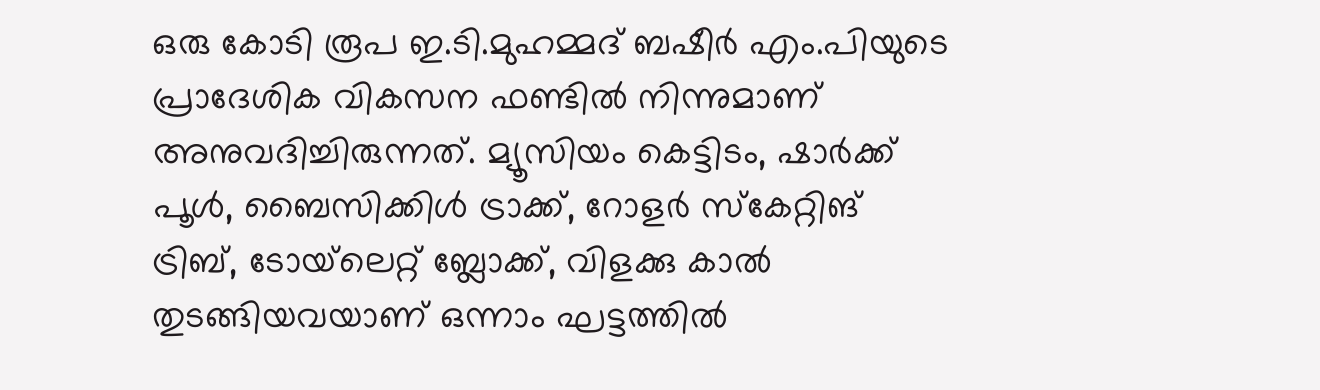ഒരു കോടി രൂപ ഇ.ടി.മുഹമ്മദ് ബഷീര്‍ എം.പിയുടെ പ്രാദേശിക വികസന ഫണ്ടില്‍ നിന്നുമാണ് അനുവദിച്ചിരുന്നത്. മ്യൂസിയം കെട്ടിടം, ഷാര്‍ക്ക് പൂള്‍, ബൈസിക്കിള്‍ ട്രാക്ക്, റോളര്‍ സ്‌കേറ്റിങ് ട്രിബ്, ടോയ്‌ലെറ്റ് ബ്ലോക്ക്, വിളക്കു കാല്‍ തുടങ്ങിയവയാണ് ഒന്നാം ഘട്ടത്തില്‍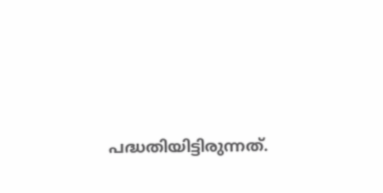പദ്ധതിയിട്ടിരുന്നത്.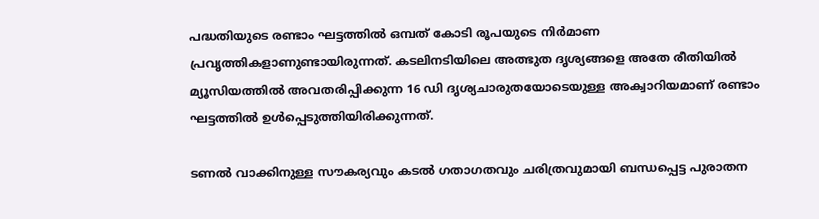പദ്ധതിയുടെ രണ്ടാം ഘട്ടത്തില്‍ ഒമ്പത് കോടി രൂപയുടെ നിര്‍മാണ പ്രവൃത്തികളാണുണ്ടായിരുന്നത്. കടലിനടിയിലെ അത്ഭുത ദൃശ്യങ്ങളെ അതേ രീതിയില്‍ മ്യൂസിയത്തില്‍ അവതരിപ്പിക്കുന്ന 16 ഡി ദൃശ്യചാരുതയോടെയുള്ള അക്വാറിയമാണ് രണ്ടാം ഘട്ടത്തില്‍ ഉള്‍പ്പെടുത്തിയിരിക്കുന്നത്.

ടണല്‍ വാക്കിനുള്ള സൗകര്യവും കടല്‍ ഗതാഗതവും ചരിത്രവുമായി ബന്ധപ്പെട്ട പുരാതന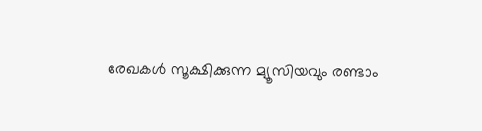രേഖകള്‍ സൂക്ഷിക്കുന്ന മ്യൂസിയവും രണ്ടാം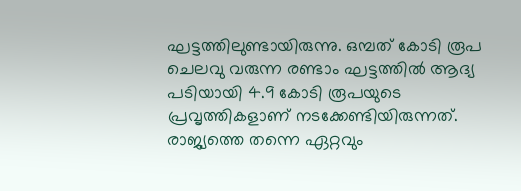ഘട്ടത്തിലുണ്ടായിരുന്നു. ഒമ്പത് കോടി രൂപ ചെലവു വരുന്ന രണ്ടാം ഘട്ടത്തില്‍ ആദ്യ പടിയായി 4.9 കോടി രൂപയുടെ പ്രവൃത്തികളാണ് നടക്കേണ്ടിയിരുന്നത്. രാജ്യത്തെ തന്നെ ഏറ്റവും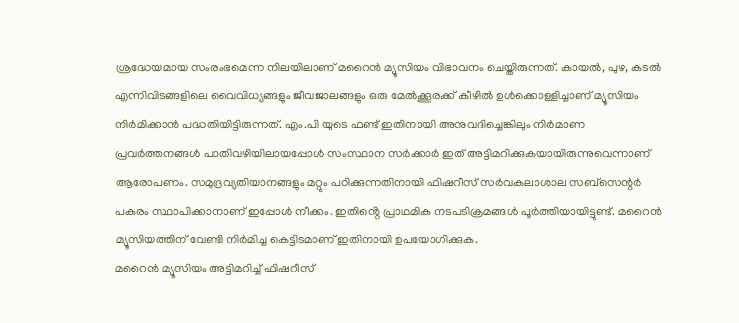ശ്രദ്ധേയമായ സംരംഭമെന്ന നിലയിലാണ് മറൈന്‍ മ്യൂസിയം വിഭാവനം ചെയ്തിരുന്നത്. കായല്‍, പുഴ, കടല്‍ എന്നിവിടങ്ങളിലെ വൈവിധ്യങ്ങളും ജീവജാലങ്ങളും ഒരു മേല്‍ക്കൂരക്ക് കീഴില്‍ ഉള്‍ക്കൊള്ളിച്ചാണ് മ്യൂസിയം നിർമിക്കാൻ പദ്ധതിയിട്ടിരുന്നത്. എം.പി യുടെ ഫണ്ട് ഇതിനായി അനുവദിച്ചെങ്കിലും നിർമാണ പ്രവർത്തനങ്ങൾ പാതിവഴിയിലായപ്പോൾ സംസ്ഥാന സർക്കാർ ഇത് അട്ടിമറിക്കുകയായിരുന്നുവെന്നാണ് ആരോപണം. സമുദ്രവ്യതിയാനങ്ങളും മറ്റും പഠിക്കുന്നതിനായി ഫിഷറീസ് സർവകലാശാല സബ്സെന്റർ പകരം സ്ഥാപിക്കാനാണ് ഇപ്പോൾ നീക്കം. ഇതിൻ്റെ പ്രാഥമിക നടപടിക്രമങ്ങൾ പൂർത്തിയായിട്ടുണ്ട്. മറൈൻ മ്യൂസിയത്തിന് വേണ്ടി നിർമിച്ച കെട്ടിടമാണ് ഇതിനായി ഉപയോഗിക്കുക.
മറൈൻ മ്യൂസിയം അട്ടിമറിച്ച് ഫിഷറീസ്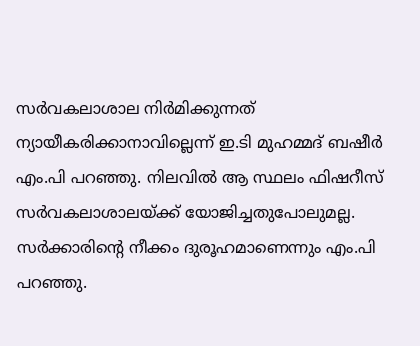സർവകലാശാല നിർമിക്കുന്നത് ന്യായീകരിക്കാനാവില്ലെന്ന് ഇ.ടി മുഹമ്മദ് ബഷീർ എം.പി പറഞ്ഞു. നിലവിൽ ആ സ്ഥലം ഫിഷറീസ് സർവകലാശാലയ്ക്ക് യോജിച്ചതുപോലുമല്ല. സർക്കാരിൻ്റെ നീക്കം ദുരൂഹമാണെന്നും എം.പി പറഞ്ഞു.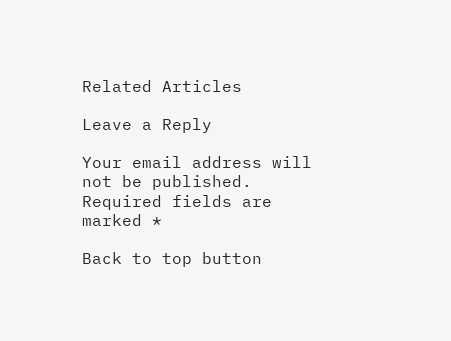Related Articles

Leave a Reply

Your email address will not be published. Required fields are marked *

Back to top button